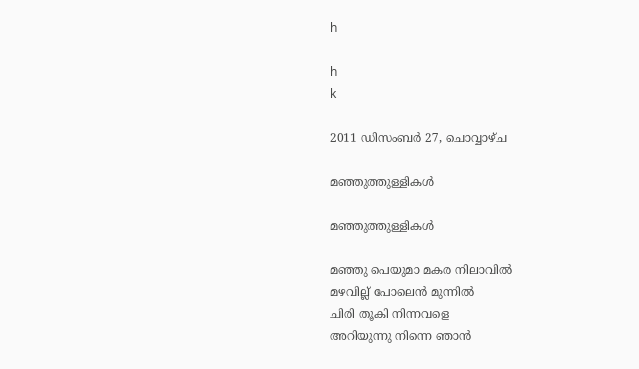h

h
k

2011 ഡിസംബർ 27, ചൊവ്വാഴ്ച

മഞ്ഞുത്തുള്ളികള്‍

മഞ്ഞുത്തുള്ളികള്‍

മഞ്ഞു പെയുമാ മകര നിലാവില്‍
മഴവില്ല് പോലെന്‍ മുന്നില്‍
ചിരി തൂകി നിന്നവളെ
അറിയുന്നു നിന്നെ ഞാന്‍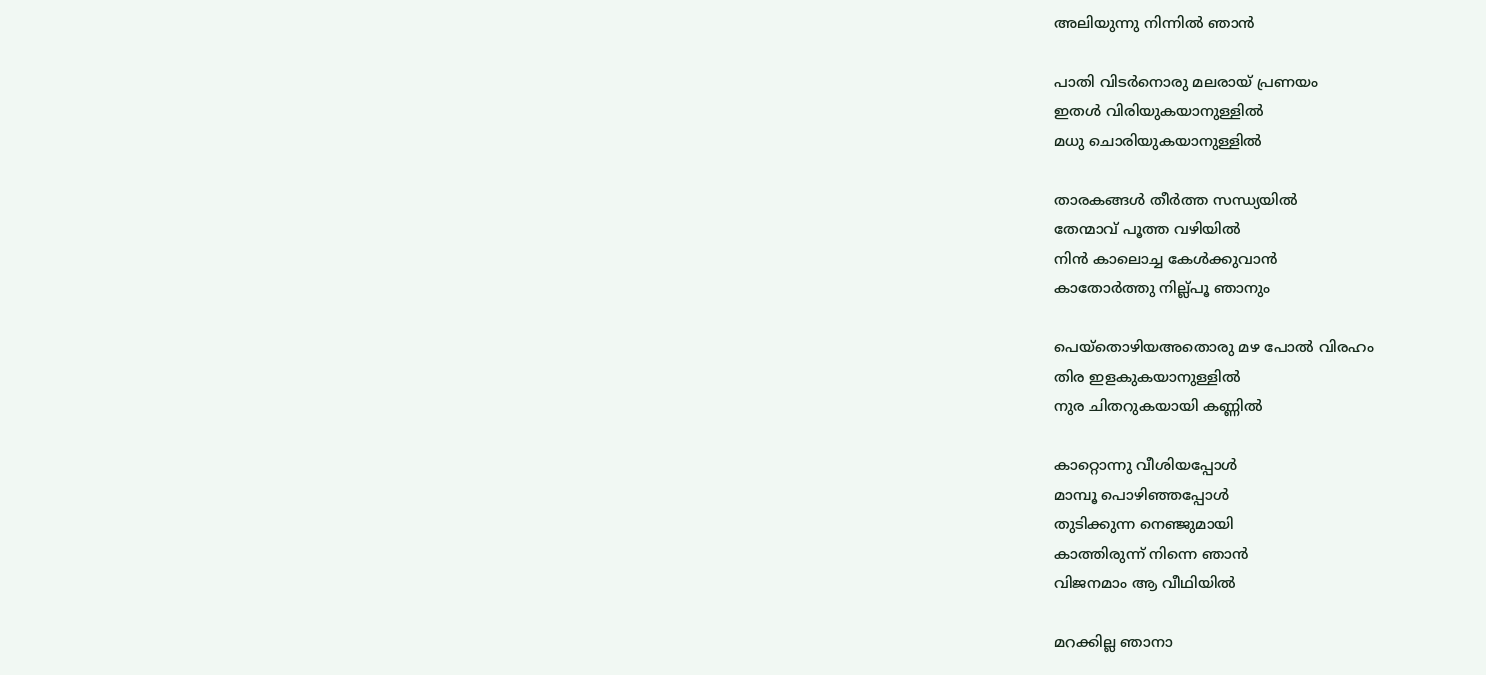അലിയുന്നു നിന്നില്‍ ഞാന്‍

പാതി വിടര്‍നൊരു മലരായ്‌ പ്രണയം
ഇതള്‍ വിരിയുകയാനുള്ളില്‍
മധു ചൊരിയുകയാനുള്ളില്‍

താരകങ്ങള്‍ തീര്‍ത്ത സന്ധ്യയില്‍
തേന്മാവ് പൂത്ത വഴിയില്‍
നിന്‍ കാലൊച്ച കേള്‍ക്കുവാന്‍
കാതോര്‍ത്തു നില്ല്പൂ ഞാനും

പെയ്തൊഴിയഅതൊരു മഴ പോല്‍ വിരഹം
തിര ഇളകുകയാനുള്ളില്‍
നുര ചിതറുകയായി കണ്ണില്‍

കാറ്റൊന്നു വീശിയപ്പോള്‍
മാമ്പൂ പൊഴിഞ്ഞപ്പോള്‍
തുടിക്കുന്ന നെഞ്ജുമായി
കാത്തിരുന്ന് നിന്നെ ഞാന്‍
വിജനമാം ആ വീഥിയില്‍

മറക്കില്ല ഞാനാ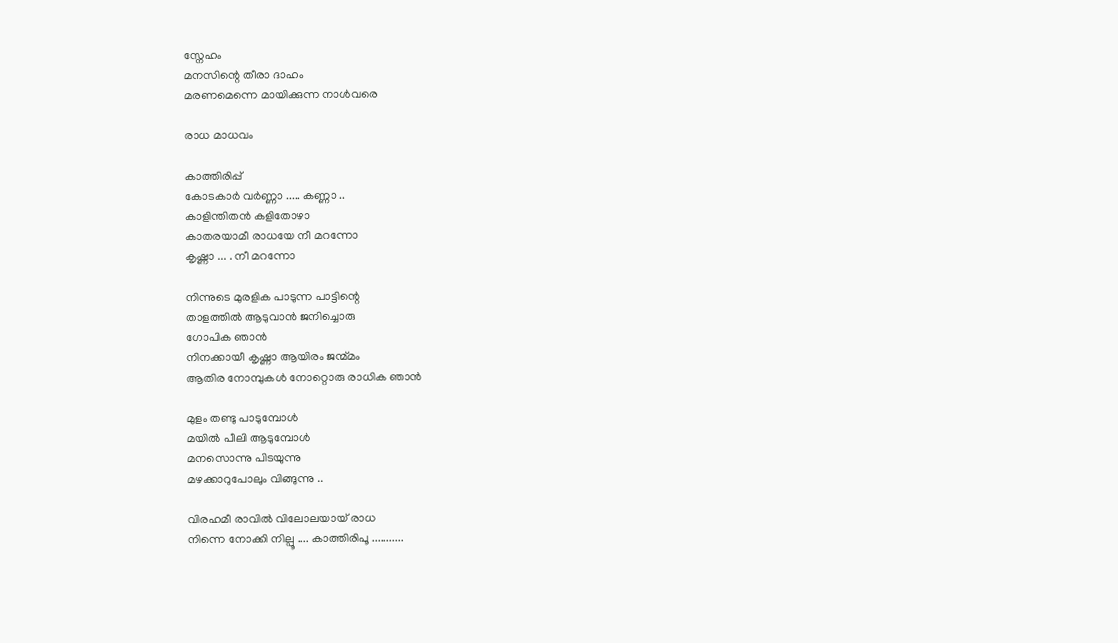സ്നേഹം
മനസിന്റെ തീരാ ദാഹം
മരണമെന്നെ മായിക്കുന്ന നാള്‍വരെ

രാധ മാധവം

കാത്തിരിപ്പ്
കോടകാര്‍ വര്‍ണ്ണാ ..... കണ്ണാ ..
കാളിന്തിതന്‍ കളിതോഴാ
കാതരയാമീ രാധയേ നീ മറന്നോ
കൃഷ്ണാ ... . നീ മറന്നോ

നിന്നുടെ മുരളിക പാടുന്ന പാട്ടിന്റെ
താളത്തില്‍ ആടുവാന്‍ ജനിച്ചൊരു
ഗോപിക ഞാന്‍
നിനക്കായീ കൃഷ്ണാ ആയിരം ജന്മ്മം
ആതിര നോമ്പുകള്‍ നോറ്റൊരു രാധിക ഞാന്‍

മുളം തണ്ടു പാടുമ്പോള്‍
മയില്‍ പീലി ആടുമ്പോള്‍
മനസൊന്നു പിടയുന്നു
മഴക്കാറുപോലും വിങ്ങുന്നു ..

വിരഹമീ രാവില്‍ വിലോലയായ് രാധ
നിന്നെ നോക്കി നില്പൂ .... കാത്തിരിപൂ ...........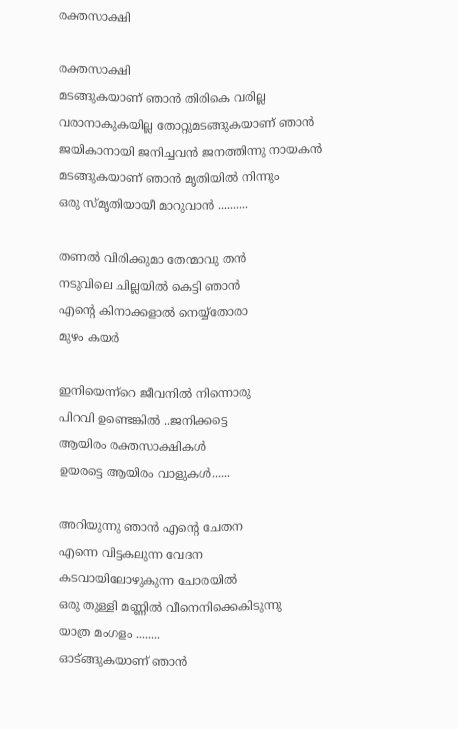രക്തസാക്ഷി

രക്തസാക്ഷി
മടങ്ങുകയാണ് ഞാന്‍ തിരികെ വരില്ല
വരാനാകുകയില്ല തോറ്റുമടങ്ങുകയാണ് ഞാന്‍
ജയികാനായി ജനിച്ചവന്‍ ജനത്തിന്നു നായകന്‍
മടങ്ങുകയാണ് ഞാന്‍ മൃതിയില്‍ നിന്നും
ഒരു സ്മൃതിയായീ മാറുവാന്‍ ..........

തണല്‍ വിരിക്കുമാ തേന്മാവു തന്‍
നടുവിലെ ചില്ലയില്‍ കെട്ടി ഞാന്‍
എന്റെ കിനാക്കളാല്‍ നെയ്യ്തോരാ
മുഴം കയര്‍

ഇനിയെന്ന്റെ ജീവനില്‍ നിന്നൊരു
പിറവി ഉണ്ടെങ്കില്‍ ..ജനിക്കട്ടെ
ആയിരം രക്തസാക്ഷികള്‍
ഉയരട്ടെ ആയിരം വാളുകള്‍......

അറിയുന്നു ഞാന്‍ എന്റെ ചേതന
എന്നെ വിട്ടകലുന്ന വേദന
കടവായിലോഴുകുന്ന ചോരയില്‍
ഒരു തുള്ളി മണ്ണില്‍ വീനെനിക്കെകിടുന്നു
യാത്ര മംഗളം ........
ഓട്ങ്ങുകയാണ് ഞാന്‍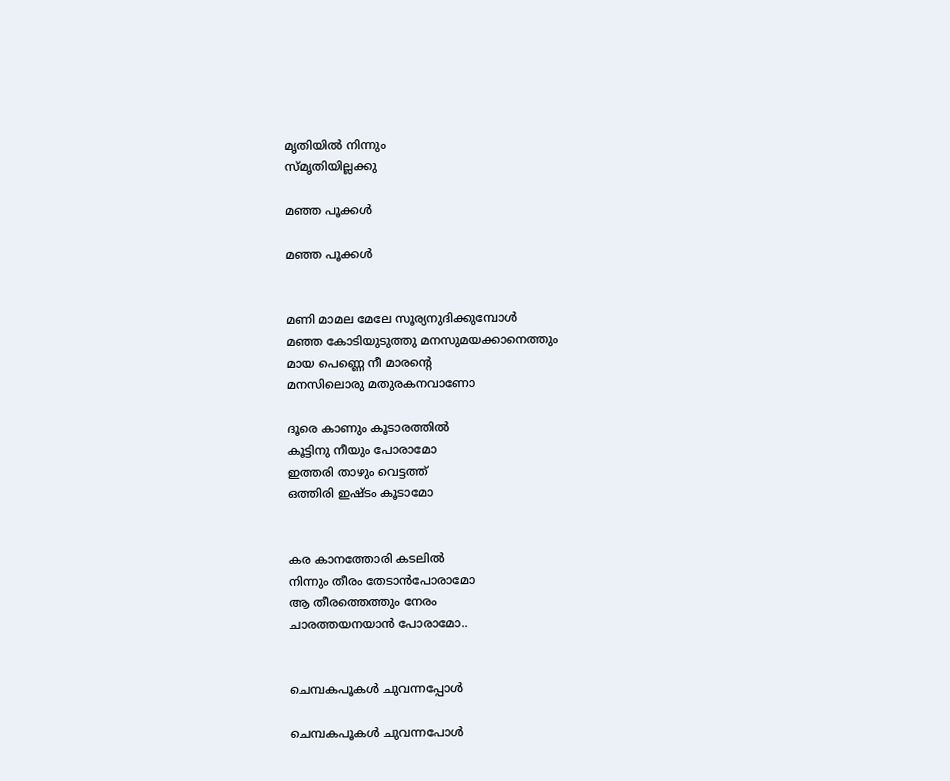മൃതിയില്‍ നിന്നും
സ്മൃതിയില്ലക്കു

മഞ്ഞ പൂക്കള്‍

മഞ്ഞ പൂക്കള്‍


മണി മാമല മേലേ സൂര്യനുദിക്കുമ്പോള്‍
മഞ്ഞ കോടിയുടുത്തു മനസുമയക്കാനെത്തും
മായ പെണ്ണെ നീ മാരന്റെ
മനസിലൊരു മതുരകനവാണോ

ദൂരെ കാണും കൂടാരത്തില്‍
കൂട്ടിനു നീയും പോരാമോ
ഇത്തരി താഴും വെട്ടത്ത്
ഒത്തിരി ഇഷ്ടം കൂടാമോ


കര കാനത്തോരി കടലില്‍
നിന്നും തീരം തേടാന്‍പോരാമോ
ആ തീരത്തെത്തും നേരം
ചാരത്തയനയാന്‍ പോരാമോ..


ചെമ്പകപൂകള്‍ ചുവന്നപ്പോള്‍

ചെമ്പകപൂകള്‍ ചുവന്നപോള്‍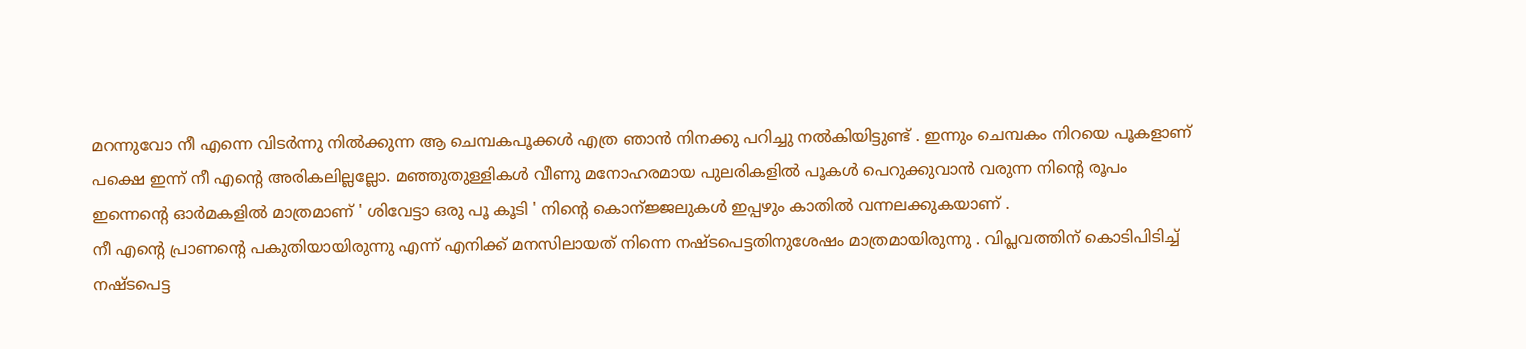മറന്നുവോ നീ എന്നെ വിടര്‍ന്നു നില്‍ക്കുന്ന ആ ചെമ്പകപൂക്കള്‍ എത്ര ഞാന്‍ നിനക്കു പറിച്ചു നല്‍കിയിട്ടുണ്ട് . ഇന്നും ചെമ്പകം നിറയെ പൂകളാണ് പക്ഷെ ഇന്ന് നീ എന്റെ അരികലില്ലല്ലോ. മഞ്ഞുതുള്ളികള്‍ വീണു മനോഹരമായ പുലരികളില്‍ പൂകള്‍ പെറുക്കുവാന്‍ വരുന്ന നിന്റെ രൂപം ഇന്നെന്റെ ഓര്‍മകളില്‍ മാത്രമാണ് ' ശിവേട്ടാ ഒരു പൂ കൂടി ' നിന്റെ കൊന്ജ്ജലുകള്‍ ഇപ്പഴും കാതില്‍ വന്നലക്കുകയാണ് .
നീ എന്റെ പ്രാണന്റെ പകുതിയായിരുന്നു എന്ന് എനിക്ക് മനസിലായത് നിന്നെ നഷ്ടപെട്ടതിനുശേഷം മാത്രമായിരുന്നു . വിപ്ലവത്തിന് കൊടിപിടിച്ച് നഷ്ടപെട്ട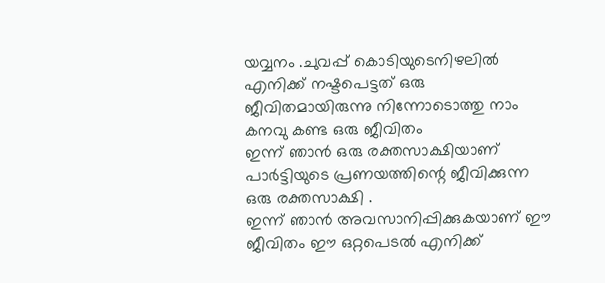യവ്വനം .ചുവപ്പ് കൊടിയുടെനിഴലില്‍ എനിക്ക് നഷ്ടപെട്ടത് ഒരു ജീവിതമായിരുന്നു നിന്നോടൊത്തു നാം കനവു കണ്ട ഒരു ജീവിതം
ഇന്ന് ഞാന്‍ ഒരു രക്തസാക്ഷിയാണ് പാര്‍ട്ടിയുടെ പ്രണയത്തിന്റെ ജീവിക്കുന്ന ഒരു രക്തസാക്ഷി .
ഇന്ന് ഞാന്‍ അവസാനിപ്പിക്കുകയാണ് ഈ ജീവിതം ഈ ഒറ്റപെടല്‍ എനിക്ക്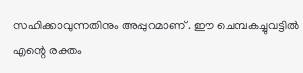സഹിക്കാവുന്നതിനും അപ്പുറമാണ് . ഈ ചെമ്പകച്ചുവട്ടില്‍ എന്റെ രക്തം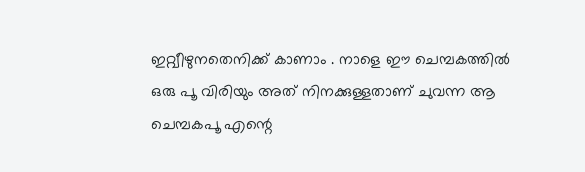ഇറ്റ്വീഴുനതെനിക്ക് കാണാം . നാളെ ഈ ചെമ്പകത്തില്‍ ഒരു പൂ വിരിയും അത് നിനക്കുള്ളതാണ് ചുവന്ന ആ ചെമ്പകപൂ എന്റെ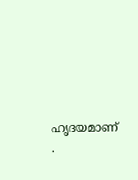ഹൃദയമാണ് .